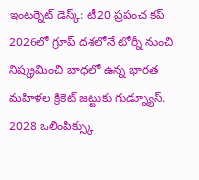ఇంటర్నెట్ డెస్క్: టీ20 ప్రపంచ కప్ 2026లో గ్రూప్ దశలోనే టోర్నీ నుంచి నిష్క్రమించి బాధలో ఉన్న భారత మహిళల క్రికెట్ జట్టుకు గుడ్న్యూస్. 2028 ఒలింపిక్స్కు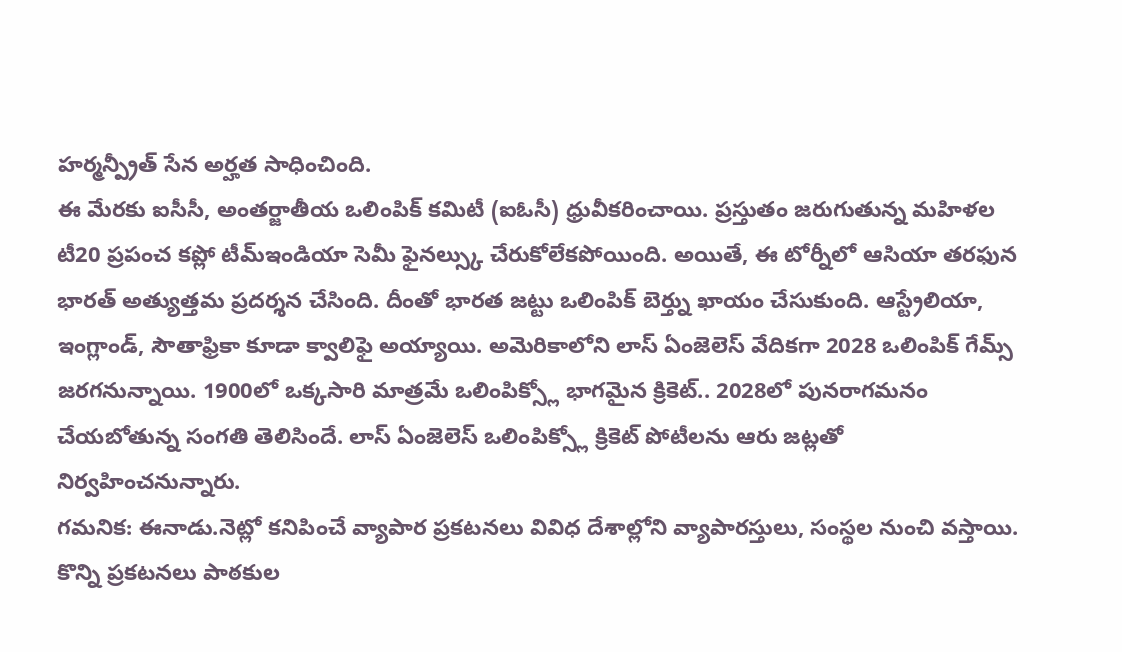హర్మన్ప్రీత్ సేన అర్హత సాధించింది.
ఈ మేరకు ఐసీసీ, అంతర్జాతీయ ఒలింపిక్ కమిటీ (ఐఓసీ) ధ్రువీకరించాయి. ప్రస్తుతం జరుగుతున్న మహిళల టీ20 ప్రపంచ కప్లో టీమ్ఇండియా సెమీ ఫైనల్స్కు చేరుకోలేకపోయింది. అయితే, ఈ టోర్నీలో ఆసియా తరఫున భారత్ అత్యుత్తమ ప్రదర్శన చేసింది. దీంతో భారత జట్టు ఒలింపిక్ బెర్త్ను ఖాయం చేసుకుంది. ఆస్ట్రేలియా, ఇంగ్లాండ్, సౌతాఫ్రికా కూడా క్వాలిఫై అయ్యాయి. అమెరికాలోని లాస్ ఏంజెలెస్ వేదికగా 2028 ఒలింపిక్ గేమ్స్ జరగనున్నాయి. 1900లో ఒక్కసారి మాత్రమే ఒలింపిక్స్లో భాగమైన క్రికెట్.. 2028లో పునరాగమనం చేయబోతున్న సంగతి తెలిసిందే. లాస్ ఏంజెలెస్ ఒలింపిక్స్లో క్రికెట్ పోటీలను ఆరు జట్లతో నిర్వహించనున్నారు.
గమనిక: ఈనాడు.నెట్లో కనిపించే వ్యాపార ప్రకటనలు వివిధ దేశాల్లోని వ్యాపారస్తులు, సంస్థల నుంచి వస్తాయి. కొన్ని ప్రకటనలు పాఠకుల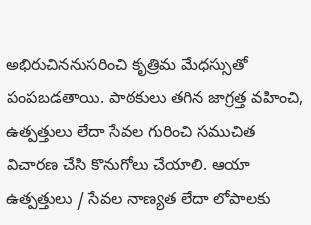అభిరుచిననుసరించి కృత్రిమ మేధస్సుతో పంపబడతాయి. పాఠకులు తగిన జాగ్రత్త వహించి, ఉత్పత్తులు లేదా సేవల గురించి సముచిత విచారణ చేసి కొనుగోలు చేయాలి. ఆయా ఉత్పత్తులు / సేవల నాణ్యత లేదా లోపాలకు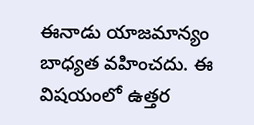ఈనాడు యాజమాన్యం బాధ్యత వహించదు. ఈ విషయంలో ఉత్తర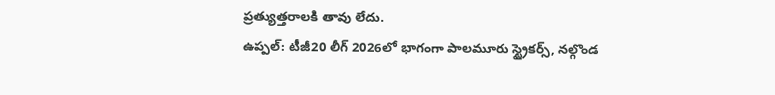ప్రత్యుత్తరాలకి తావు లేదు.
ఉప్పల్: టీజీ20 లీగ్ 2026లో భాగంగా పాలమూరు స్ట్రైకర్స్, నల్గొండ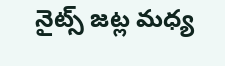నైట్స్ జట్ల మధ్య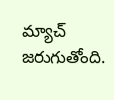మ్యాచ్ జరుగుతోంది.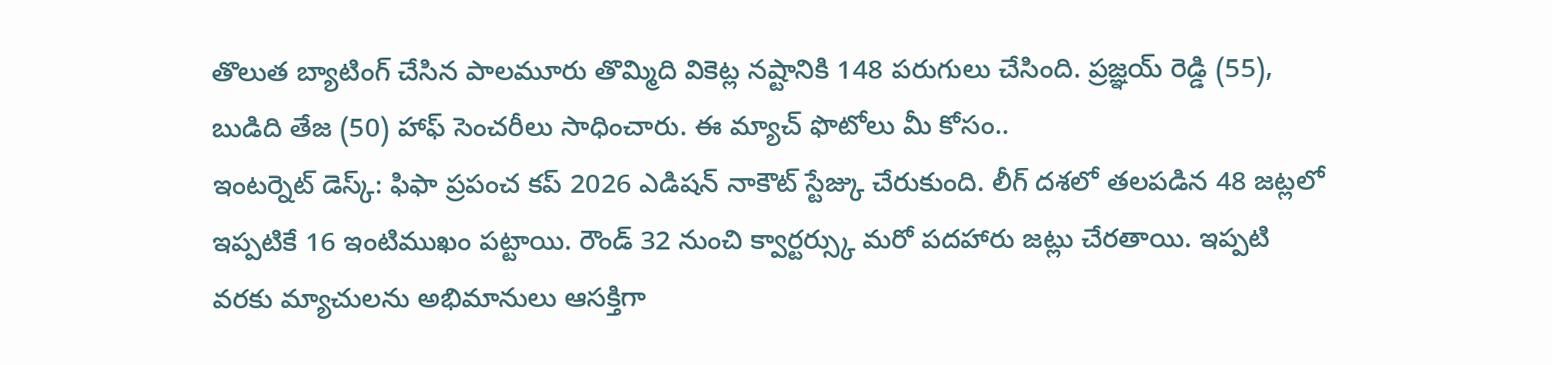తొలుత బ్యాటింగ్ చేసిన పాలమూరు తొమ్మిది వికెట్ల నష్టానికి 148 పరుగులు చేసింది. ప్రజ్ఞయ్ రెడ్డి (55), బుడిది తేజ (50) హాఫ్ సెంచరీలు సాధించారు. ఈ మ్యాచ్ ఫొటోలు మీ కోసం..
ఇంటర్నెట్ డెస్క్: ఫిఫా ప్రపంచ కప్ 2026 ఎడిషన్ నాకౌట్ స్టేజ్కు చేరుకుంది. లీగ్ దశలో తలపడిన 48 జట్లలో ఇప్పటికే 16 ఇంటిముఖం పట్టాయి. రౌండ్ 32 నుంచి క్వార్టర్స్కు మరో పదహారు జట్లు చేరతాయి. ఇప్పటి వరకు మ్యాచులను అభిమానులు ఆసక్తిగా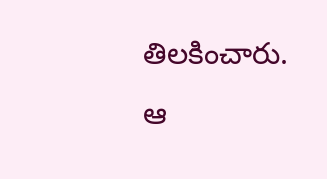తిలకించారు. ఆ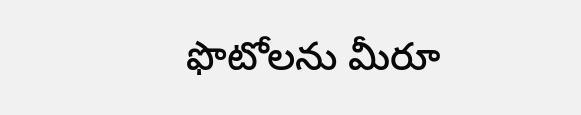ఫొటోలను మీరూ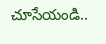చూసేయండి..